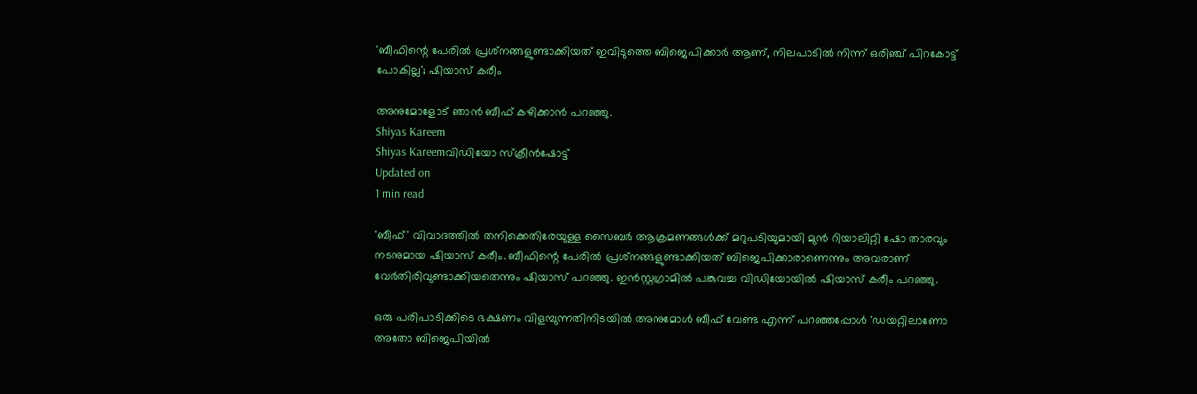'ബീഫിന്റെ പേരിൽ പ്രശ്‌നങ്ങളുണ്ടാക്കിയത്‌ ഇവിടുത്തെ ബിജെപിക്കാർ ആണ്, നിലപാടിൽ നിന്ന് ഒരിഞ്ച് പിറകോട്ട് പോകില്ല'; ഷിയാസ് കരീം

അനുമോളോട് ഞാൻ ബീഫ് കഴിക്കാൻ പറഞ്ഞു.
Shiyas Kareem
Shiyas Kareemവിഡിയോ സ്ക്രീൻഷോട്ട്
Updated on
1 min read

'ബീഫ്' വിവാദത്തിൽ തനിക്കെതിരേയുള്ള സൈബർ ആക്രമണങ്ങൾക്ക് മറുപടിയുമായി മുൻ റിയാലിറ്റി ഷോ താരവും നടനുമായ ഷിയാസ് കരീം. ബീഫിന്റെ പേരിൽ പ്രശ്‌നങ്ങളുണ്ടാക്കിയത് ബിജെപിക്കാരാണെന്നും അവരാണ് വേർതിരിവുണ്ടാക്കിയതെന്നും ഷിയാസ് പറഞ്ഞു. ഇൻസ്റ്റഗ്രാമിൽ പങ്കുവച്ച വിഡിയോയിൽ ഷിയാസ് കരീം പറഞ്ഞു.

ഒരു പരിപാടിക്കിടെ ഭക്ഷണം വിളമ്പുന്നതിനിടയിൽ അനുമോൾ ബീഫ് വേണ്ട എന്ന് പറഞ്ഞപ്പോൾ 'ഡയറ്റിലാണോ അതോ ബിജെപിയിൽ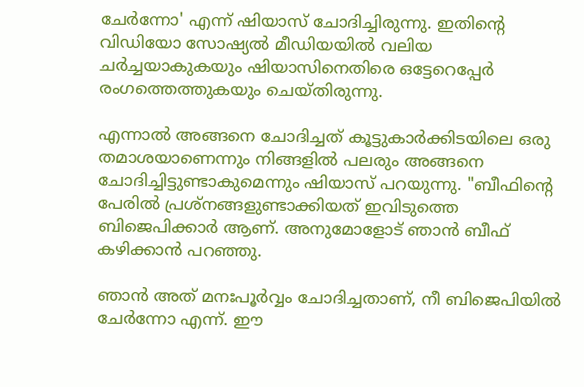ചേർന്നോ' എന്ന് ഷിയാസ് ചോദിച്ചിരുന്നു. ഇതിന്റെ വിഡിയോ സോഷ്യൽ മീഡിയയിൽ വലിയ ചർച്ചയാകുകയും ഷിയാസിനെതിരെ ഒട്ടേറെപ്പേർ രംഗത്തെത്തുകയും ചെയ്തിരുന്നു.

എന്നാൽ അങ്ങനെ ചോദിച്ചത് കൂട്ടുകാർക്കിടയിലെ ഒരു തമാശയാണെന്നും നിങ്ങളിൽ പലരും അങ്ങനെ ചോദിച്ചിട്ടുണ്ടാകുമെന്നും ഷിയാസ് പറയുന്നു. "ബീഫിന്റെ പേരിൽ പ്രശ്‌നങ്ങളുണ്ടാക്കിയത്‌ ഇവിടുത്തെ ബിജെപിക്കാർ ആണ്. അനുമോളോട് ഞാൻ ബീഫ് കഴിക്കാൻ പറഞ്ഞു.

ഞാൻ അത് മനഃപൂർവ്വം ചോദിച്ചതാണ്, നീ ബിജെപിയിൽ ചേർന്നോ എന്ന്. ഈ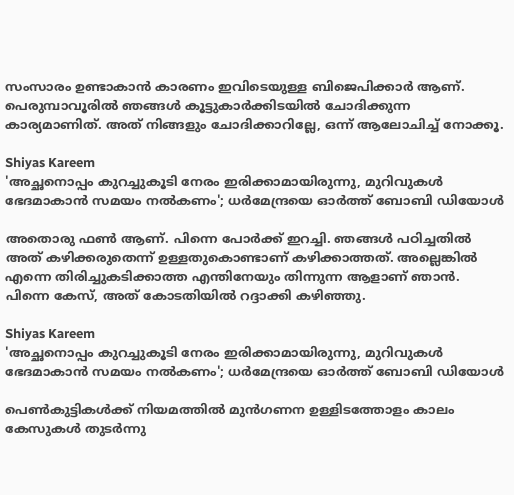സംസാരം ഉണ്ടാകാൻ കാരണം ഇവിടെയുള്ള ബിജെപിക്കാർ ആണ്. പെരുമ്പാവൂരിൽ ഞങ്ങൾ കൂട്ടുകാർക്കിടയിൽ ചോദിക്കുന്ന കാര്യമാണിത്. അത് നിങ്ങളും ചോദിക്കാറില്ലേ, ഒന്ന് ആലോചിച്ച് നോക്കൂ.

Shiyas Kareem
'അച്ഛനൊപ്പം കുറച്ചുകൂടി നേരം ഇരിക്കാമായിരുന്നു, മുറിവുകൾ ഭേദമാകാൻ സമയം നൽകണം'; ധർമേന്ദ്രയെ ഓർത്ത് ബോബി ഡിയോൾ

അതൊരു ഫൺ ആണ്. പിന്നെ പോർക്ക് ഇറച്ചി. ഞങ്ങൾ പഠിച്ചതിൽ അത് കഴിക്കരുതെന്ന് ഉള്ളതുകൊണ്ടാണ് കഴിക്കാത്തത്. അല്ലെങ്കിൽ എന്നെ തിരിച്ചുകടിക്കാത്ത എന്തിനേയും തിന്നുന്ന ആളാണ് ഞാൻ. പിന്നെ കേസ്, അത് കോടതിയിൽ റദ്ദാക്കി കഴിഞ്ഞു.

Shiyas Kareem
'അച്ഛനൊപ്പം കുറച്ചുകൂടി നേരം ഇരിക്കാമായിരുന്നു, മുറിവുകൾ ഭേദമാകാൻ സമയം നൽകണം'; ധർമേന്ദ്രയെ ഓർത്ത് ബോബി ഡിയോൾ

പെൺകുട്ടികൾക്ക് നിയമത്തിൽ മുൻഗണന ഉള്ളിടത്തോളം കാലം കേസുകൾ തുടർന്നു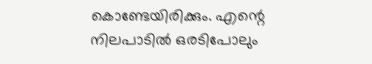കൊണ്ടേയിരിക്കും. എന്റെ നിലപാടിൽ ഒരടിപോലും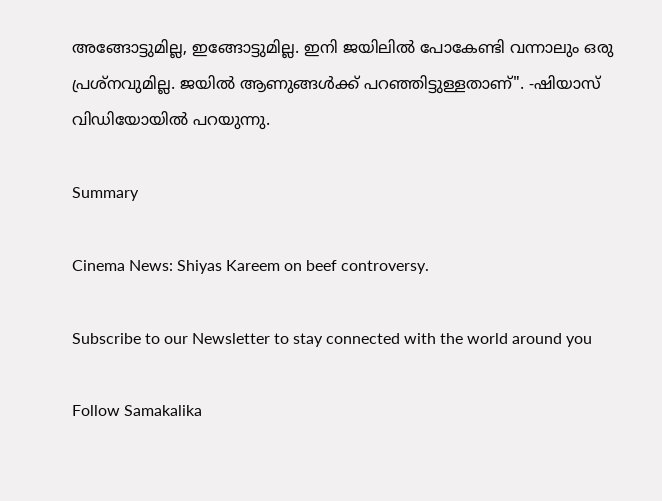അങ്ങോട്ടുമില്ല, ഇങ്ങോട്ടുമില്ല. ഇനി ജയിലിൽ പോകേണ്ടി വന്നാലും ഒരു പ്രശ്‌നവുമില്ല. ജയിൽ ആണുങ്ങൾക്ക് പറഞ്ഞിട്ടുള്ളതാണ്". -ഷിയാസ് വിഡിയോയിൽ പറയുന്നു.

Summary

Cinema News: Shiyas Kareem on beef controversy.

Subscribe to our Newsletter to stay connected with the world around you

Follow Samakalika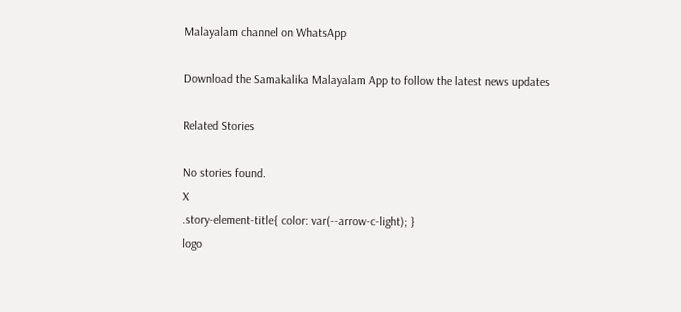Malayalam channel on WhatsApp

Download the Samakalika Malayalam App to follow the latest news updates

Related Stories

No stories found.
X
.story-element-title{ color: var(--arrow-c-light); }
logo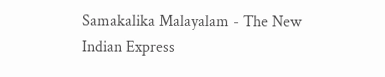Samakalika Malayalam - The New Indian Express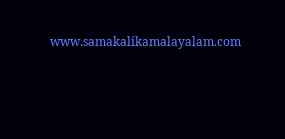www.samakalikamalayalam.com